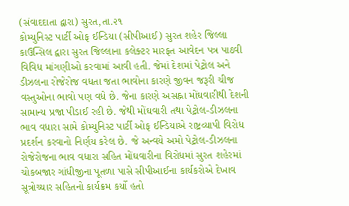(સંવાદદાતા દ્વારા) સુરત,તા.૨૧
કોમ્યુનિસ્ટ પાર્ટી ઓફ ઈન્ડિયા (સીપીઆઈ) સુરત શહેર જિલ્લા કાઉન્સિલ દ્વારા સુરત જિલ્લાના કલેક્ટર મારફત આવેદન પત્ર પાઠવી વિવિધ માંગણીઓ કરવામાં આવી હતી. જેમાં દેશમાં પેટ્રોલ અને ડીઝલના રોજેરોજ વધતા જતા ભાવોના કારણે જીવન જરૂરી ચીજ વસ્તુઓના ભાવો પણ વધે છે. જેના કારણે અસહ્ના મોંઘવારીથી દેશની સામાન્ય પ્રજા પીડાઈ રહી છે. જેથી મોંઘવારી તથા પેટ્રોલ-ડીઝલના ભાવ વધારા સામે કોમ્યુનિસ્ટ પાર્ટી ઓફ ઈન્ડિયાએ રાષ્ટ્રવ્યાપી વિરોધ પ્રદર્શન કરવાનો નિર્ણય કરેલ છે. જે અન્વયે અમો પેટ્રોલ-ડીઝલના રોજેરોજના ભાવ વધારા સહિત મોંઘવારીના વિરોધમાં સુરત શહેરમાં ચોકબજાર ગાંધીજીના પૂતળા પાસે સીપીઆઈના કાર્યકરોએ દેખાવ સૂત્રોચ્ચાર સહિતનો કાર્યક્રમ કર્યો હતો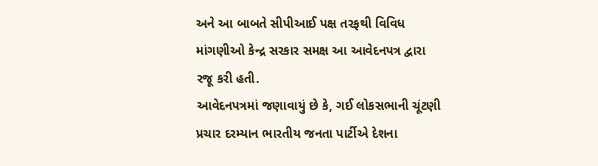અને આ બાબતે સીપીઆઈ પક્ષ તરફથી વિવિધ માંગણીઓ કેન્દ્ર સરકાર સમક્ષ આ આવેદનપત્ર દ્વારા રજૂ કરી હતી.
આવેદનપત્રમાં જણાવાયું છે કે, ગઈ લોકસભાની ચૂંટણી પ્રચાર દરમ્યાન ભારતીય જનતા પાર્ટીએ દેશના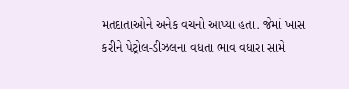મતદાતાઓને અનેક વચનો આપ્યા હતા. જેમાં ખાસ કરીને પેટ્રોલ-ડીઝલના વધતા ભાવ વધારા સામે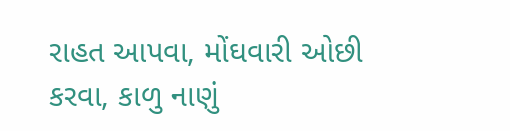રાહત આપવા, મોંઘવારી ઓછી કરવા, કાળુ નાણું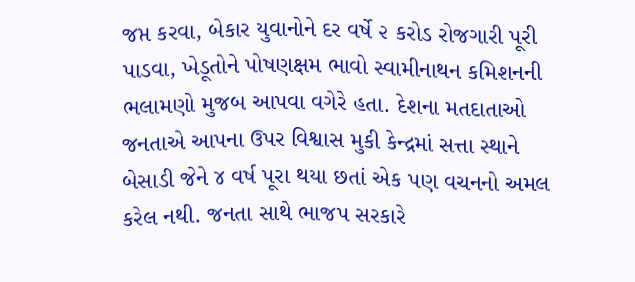જપ્ત કરવા, બેકાર યુવાનોને દર વર્ષે ૨ કરોડ રોજગારી પૂરી પાડવા, ખેડૂતોને પોષણક્ષમ ભાવો સ્વામીનાથન કમિશનની ભલામણો મુજબ આપવા વગેરે હતા. દેશના મતદાતાઓ જનતાએ આપના ઉપર વિશ્વાસ મુકી કેન્દ્રમાં સત્તા સ્થાને બેસાડી જેને ૪ વર્ષ પૂરા થયા છતાં એક પણ વચનનો અમલ કરેલ નથી. જનતા સાથે ભાજપ સરકારે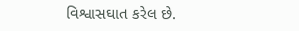વિશ્વાસઘાત કરેલ છે.